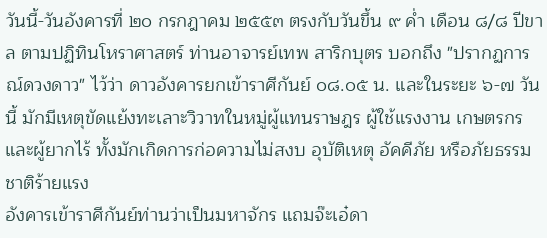วันนี้-วันอังคารที่ ๒๐ กรกฎาคม ๒๕๕๓ ตรงกับวันขึ้น ๙ ค่ำ เดือน ๘/๘ ปีขาล ตามปฏิทินโหราศาสตร์ ท่านอาจารย์เทพ สาริกบุตร บอกถึง "ปรากฏการณ์ดวงดาว" ไว้ว่า ดาวอังคารยกเข้าราศีกันย์ ๐๘.๐๕ น. และในระยะ ๖-๗ วันนี้ มักมีเหตุขัดแย้งทะเลาะวิวาทในหมู่ผู้แทนราษฎร ผู้ใช้แรงงาน เกษตรกร และผู้ยากไร้ ทั้งมักเกิดการก่อความไม่สงบ อุบัติเหตุ อัคคีภัย หรือภัยธรรมชาติร้ายแรง
อังคารเข้าราศีกันย์ท่านว่าเป็นมหาจักร แถมจ๊ะเอ๋ดา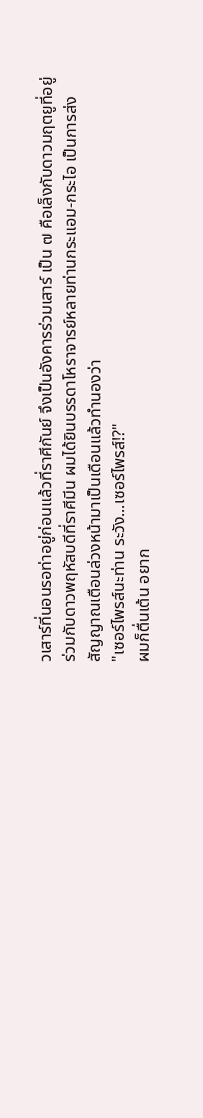วเสาร์ที่นอนรอท่าอยู่ก่อนแล้วที่ราศีกันย์ จึงเป็นอังคารร่วมเสาร์ เป็น ๗ คือเล็งกับดาวมฤตยูที่อยู่ร่วมกับดาวพฤหัสบดีที่ราศีมีน ผมได้ยินบรรดาโหราจารย์หลายท่านกระแอม-กระไอ เป็นการส่งสัญญาณเตือนล่วงหน้ามาเป็นเดือนแล้วทำนองว่า
"เซอร์ไพรส์นะท่าน ระวัง...เซอร์ไพรส์!?"
ผมก็ตื่นเต้น อยาก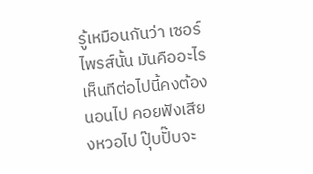รู้เหมือนกันว่า เซอร์ไพรส์นั้น มันคืออะไร เห็นทีต่อไปนี้คงต้องนอนไป คอยฟังเสียงหวอไป ปุ๊บปั๊บจะ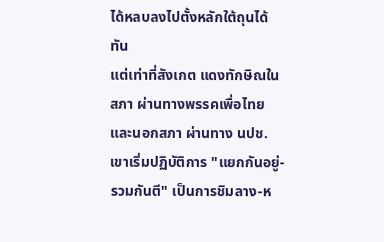ได้หลบลงไปตั้งหลักใต้ถุนได้ทัน
แต่เท่าที่สังเกต แดงทักษิณในสภา ผ่านทางพรรคเพื่อไทย และนอกสภา ผ่านทาง นปช.เขาเริ่มปฏิบัติการ "แยกกันอยู่-รวมกันตี" เป็นการชิมลาง-ห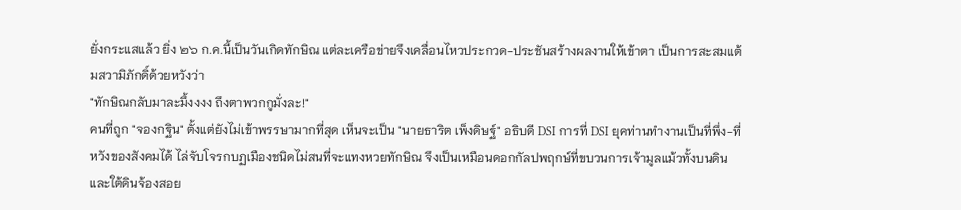ยั่งกระแสแล้ว ยิ่ง ๒๖ ก.ค.นี้เป็นวันเกิดทักษิณ แต่ละเครือข่ายจึงเคลื่อนไหวประกวด-ประชันสร้างผลงานให้เข้าตา เป็นการสะสมแต้มสวามิภักดิ์ด้วยหวังว่า
"ทักษิณกลับมาละมึ้งงงง ถึงตาพวกกูมั่งละ!"
คนที่ถูก "จองกฐิน" ตั้งแต่ยังไม่เข้าพรรษามากที่สุด เห็นจะเป็น "นายธาริต เพ็งดิษฐ์" อธิบดี DSI การที่ DSI ยุคท่านทำงานเป็นที่พึ่ง-ที่หวังของสังคมได้ ไล่จับโจรกบฏเมืองชนิดไม่สนที่จะแทงหวยทักษิณ จึงเป็นเหมือนดอกกัลปพฤกษ์ที่ขบวนการเจ้ามูลแม้วทั้งบนดินและใต้ดินจ้องสอย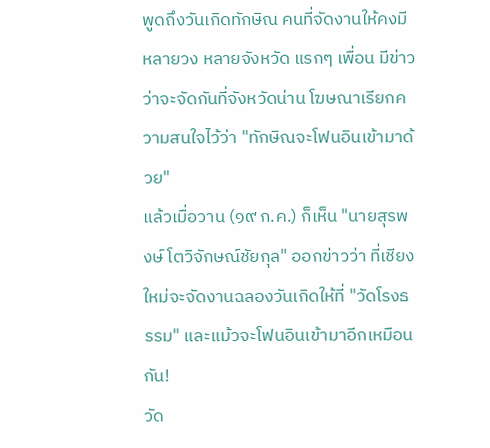พูดถึงวันเกิดทักษิณ คนที่จัดงานให้คงมีหลายวง หลายจังหวัด แรกๆ เพื่อน มีข่าวว่าจะจัดกันที่จังหวัดน่าน โฆษณาเรียกความสนใจไว้ว่า "ทักษิณจะโฟนอินเข้ามาด้วย"
แล้วเมื่อวาน (๑๙ ก.ค.) ก็เห็น "นายสุรพงษ์ โตวิจักษณ์ชัยกุล" ออกข่าวว่า ที่เชียงใหม่จะจัดงานฉลองวันเกิดให้ที่ "วัดโรงธรรม" และแม้วจะโฟนอินเข้ามาอีกเหมือนกัน!
วัด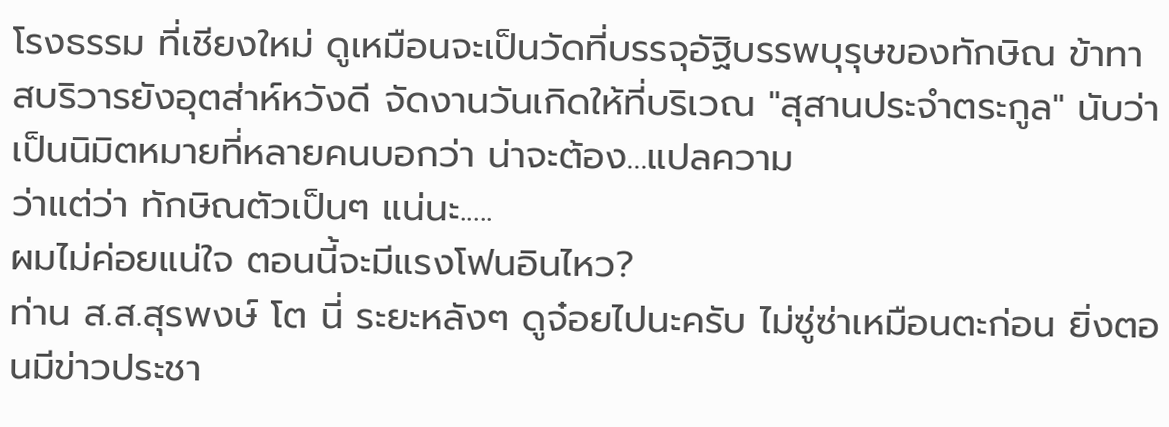โรงธรรม ที่เชียงใหม่ ดูเหมือนจะเป็นวัดที่บรรจุอัฐิบรรพบุรุษของทักษิณ ข้าทาสบริวารยังอุตส่าห์หวังดี จัดงานวันเกิดให้ที่บริเวณ "สุสานประจำตระกูล" นับว่าเป็นนิมิตหมายที่หลายคนบอกว่า น่าจะต้อง...แปลความ
ว่าแต่ว่า ทักษิณตัวเป็นๆ แน่นะ.....
ผมไม่ค่อยแน่ใจ ตอนนี้จะมีแรงโฟนอินไหว?
ท่าน ส.ส.สุรพงษ์ โต นี่ ระยะหลังๆ ดูจ๋อยไปนะครับ ไม่ซู่ซ่าเหมือนตะก่อน ยิ่งตอนมีข่าวประชา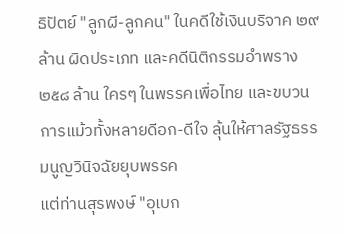ธิปัตย์ "ลูกผี-ลูกคน" ในคดีใช้เงินบริจาค ๒๙ ล้าน ผิดประเภท และคดีนิติกรรมอำพราง ๒๕๘ ล้าน ใครๆ ในพรรคเพื่อไทย และขบวนการแม้วทั้งหลายดีอก-ดีใจ ลุ้นให้ศาลรัฐธรรมนูญวินิจฉัยยุบพรรค
แต่ท่านสุรพงษ์ "อุเบก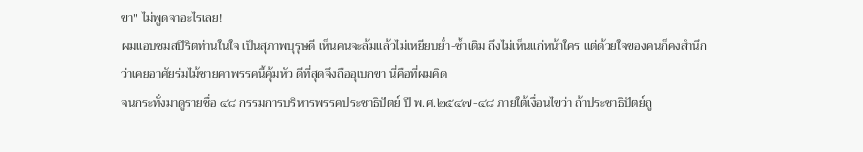ขา" ไม่พูดจาอะไรเลย!
ผมแอบชมสปิริตท่านในใจ เป็นสุภาพบุรุษดี เห็นคนจะล้มแล้วไม่เหยียบย่ำ-ซ้ำเติม ถึงไม่เห็นแก่หน้าใคร แต่ด้วยใจของคนก็คงสำนึกว่าเคยอาศัยร่มไม้ชายคาพรรคนี้คุ้มหัว ดีที่สุดจึงถืออุเบกขา นี่คือที่ผมคิด
จนกระทั่งมาดูรายชื่อ ๔๘ กรรมการบริหารพรรคประชาธิปัตย์ ปี พ.ศ.๒๕๔๗-๔๘ ภายใต้เงื่อนไขว่า ถ้าประชาธิปัตย์ถู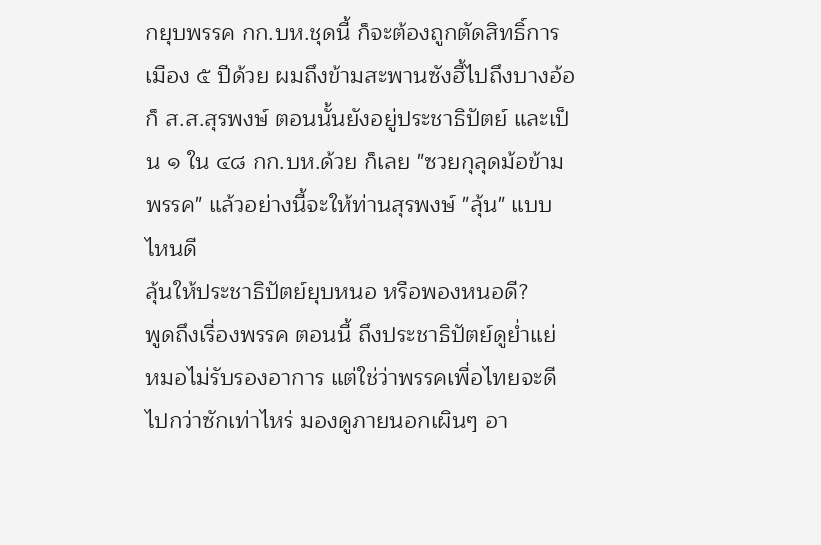กยุบพรรค กก.บห.ชุดนี้ ก็จะต้องถูกตัดสิทธิ์การเมือง ๕ ปีด้วย ผมถึงข้ามสะพานซังฮี้ไปถึงบางอ้อ
ก็ ส.ส.สุรพงษ์ ตอนนั้นยังอยู่ประชาธิปัตย์ และเป็น ๑ ใน ๔๘ กก.บห.ด้วย ก็เลย "ซวยกุลุดม้อข้ามพรรค" แล้วอย่างนี้จะให้ท่านสุรพงษ์ "ลุ้น" แบบไหนดี
ลุ้นให้ประชาธิปัตย์ยุบหนอ หรือพองหนอดี?
พูดถึงเรื่องพรรค ตอนนี้ ถึงประชาธิปัตย์ดูย่ำแย่ หมอไม่รับรองอาการ แต่ใช่ว่าพรรคเพื่อไทยจะดีไปกว่าซักเท่าไหร่ มองดูภายนอกเผินๆ อา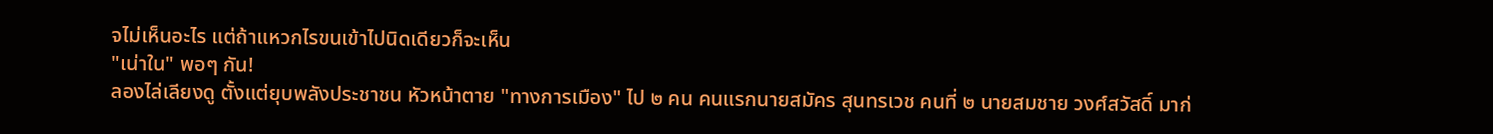จไม่เห็นอะไร แต่ถ้าแหวกไรขนเข้าไปนิดเดียวก็จะเห็น
"เน่าใน" พอๆ กัน!
ลองไล่เลียงดู ตั้งแต่ยุบพลังประชาชน หัวหน้าตาย "ทางการเมือง" ไป ๒ คน คนแรกนายสมัคร สุนทรเวช คนที่ ๒ นายสมชาย วงศ์สวัสดิ์ มาก่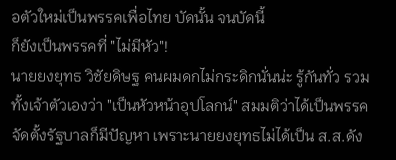อตัวใหม่เป็นพรรคเพื่อไทย บัดนั้น จนบัดนี้
ก็ยังเป็นพรรคที่ "ไม่มีหัว"!
นายยงยุทธ วิชัยดิษฐ คนผมดกไม่กระดิกนั่นน่ะ รู้กันทั่ว รวมทั้งเจ้าตัวเองว่า "เป็นหัวหน้าอุปโลกน์" สมมติว่าได้เป็นพรรคจัดตั้งรัฐบาลก็มีปัญหา เพราะนายยงยุทธไม่ได้เป็น ส.ส.ดัง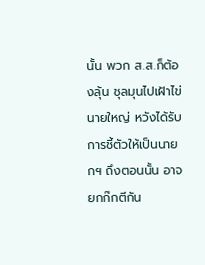นั้น พวก ส.ส.ก็ต้องลุ้น ชุลมุนไปเฝ้าไข่นายใหญ่ หวังได้รับการชี้ตัวให้เป็นนายกฯ ถึงตอนนั้น อาจยกก๊กตีกัน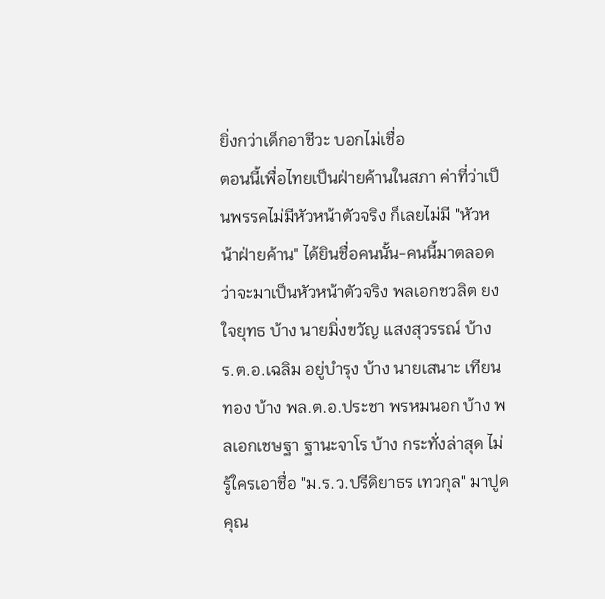ยิ่งกว่าเด็กอาชีวะ บอกไม่เชื่อ
ตอนนี้เพื่อไทยเป็นฝ่ายค้านในสภา ค่าที่ว่าเป็นพรรคไม่มีหัวหน้าตัวจริง ก็เลยไม่มี "หัวหน้าฝ่ายค้าน" ได้ยินชื่อคนนั้น-คนนี้มาตลอดว่าจะมาเป็นหัวหน้าตัวจริง พลเอกชวลิต ยงใจยุทธ บ้าง นายมิ่งขวัญ แสงสุวรรณ์ บ้าง ร.ต.อ.เฉลิม อยู่บำรุง บ้าง นายเสนาะ เทียนทอง บ้าง พล.ต.อ.ประชา พรหมนอก บ้าง พลเอกเชษฐา ฐานะจาโร บ้าง กระทั่งล่าสุด ไม่รู้ใครเอาชื่อ "ม.ร.ว.ปรีดิยาธร เทวกุล" มาปูด
คุณ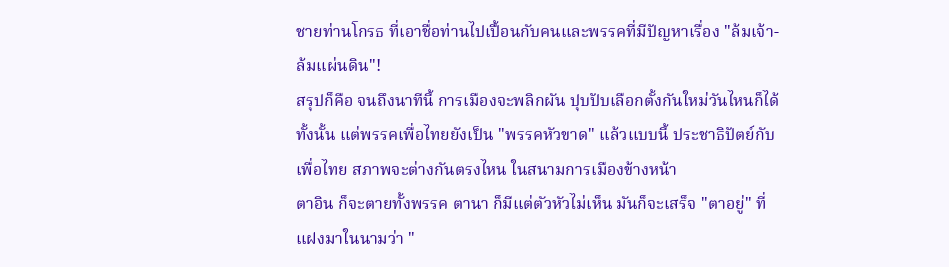ชายท่านโกรธ ที่เอาชื่อท่านไปเปื้อนกับคนและพรรคที่มีปัญหาเรื่อง "ล้มเจ้า-ล้มแผ่นดิน"!
สรุปก็คือ จนถึงนาทีนี้ การเมืองจะพลิกผัน ปุบปับเลือกตั้งกันใหม่วันไหนก็ได้ทั้งนั้น แต่พรรคเพื่อไทยยังเป็น "พรรคหัวขาด" แล้วแบบนี้ ประชาธิปัตย์กับเพื่อไทย สภาพจะต่างกันตรงไหน ในสนามการเมืองข้างหน้า
ตาอิน ก็จะตายทั้งพรรค ตานา ก็มีแต่ตัวหัวไม่เห็น มันก็จะเสร็จ "ตาอยู่" ที่แฝงมาในนามว่า "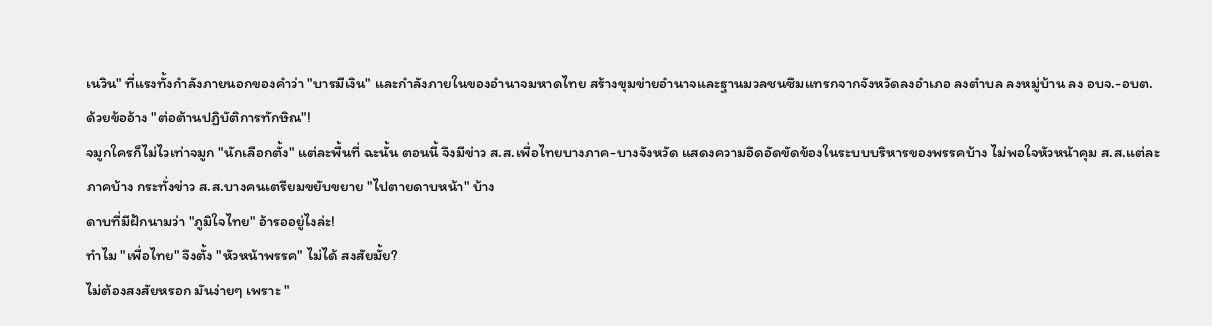เนวิน" ที่แรงทั้งกำลังภายนอกของคำว่า "บารมีเงิน" และกำลังภายในของอำนาจมหาดไทย สร้างขุมข่ายอำนาจและฐานมวลชนซึมแทรกจากจังหวัดลงอำเภอ ลงตำบล ลงหมู่บ้าน ลง อบจ.-อบต.
ด้วยข้ออ้าง "ต่อต้านปฏิบัติการทักษิณ"!
จมูกใครก็ไม่ไวเท่าจมูก "นักเลือกตั้ง" แต่ละพื้นที่ ฉะนั้น ตอนนี้ จึงมีข่าว ส.ส.เพื่อไทยบางภาค-บางจังหวัด แสดงความอึดอัดขัดข้องในระบบบริหารของพรรคบ้าง ไม่พอใจหัวหน้าคุม ส.ส.แต่ละภาคบ้าง กระทั่งข่าว ส.ส.บางคนเตรียมขยับขยาย "ไปตายดาบหน้า" บ้าง
ดาบที่มีฝักนามว่า "ภูมิใจไทย" อ้ารออยู่ไงล่ะ!
ทำไม "เพื่อไทย" จึงตั้ง "หัวหน้าพรรค" ไม่ได้ สงสัยมั้ย?
ไม่ต้องสงสัยหรอก มันง่ายๆ เพราะ "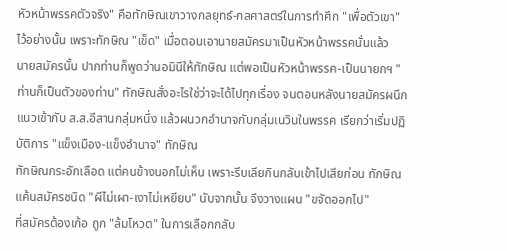หัวหน้าพรรคตัวจริง" คือทักษิณเขาวางกลยุทธ์-กลศาสตร์ในการทำศึก "เพื่อตัวเขา" ไว้อย่างนั้น เพราะทักษิณ "เข็ด" เมื่อตอนเอานายสมัครมาเป็นหัวหน้าพรรคนั่นแล้ว
นายสมัครนั้น ปากท่านก็พูดว่านอมินีให้ทักษิณ แต่พอเป็นหัวหน้าพรรค-เป็นนายกฯ "ท่านก็เป็นตัวของท่าน" ทักษิณสั่งอะไรใช่ว่าจะได้ไปทุกเรื่อง จนตอนหลังนายสมัครผนึกแนวเข้ากับ ส.ส.อีสานกลุ่มหนึ่ง แล้วผนวกอำนาจกับกลุ่มเนวินในพรรค เรียกว่าเริ่มปฏิบัติการ "แข็งเมือง-แข็งอำนาจ" ทักษิณ
ทักษิณกระอักเลือด แต่คนข้างนอกไม่เห็น เพราะรีบเลียกินกลับเข้าไปเสียก่อน ทักษิณแค้นสมัครชนิด "ผีไม่เผา-เงาไม่เหยียบ" นับจากนั้น จึงวางแผน "ขจัดออกไป"
ที่สมัครต้องเก้อ ถูก "ล้มโหวต" ในการเลือกกลับ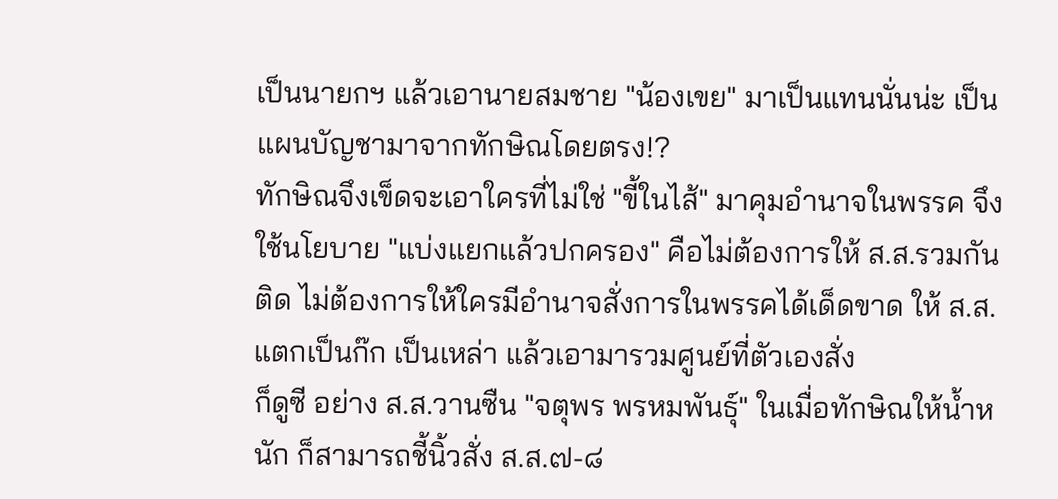เป็นนายกฯ แล้วเอานายสมชาย "น้องเขย" มาเป็นแทนนั่นน่ะ เป็นแผนบัญชามาจากทักษิณโดยตรง!?
ทักษิณจึงเข็ดจะเอาใครที่ไม่ใช่ "ขี้ในไส้" มาคุมอำนาจในพรรค จึงใช้นโยบาย "แบ่งแยกแล้วปกครอง" คือไม่ต้องการให้ ส.ส.รวมกันติด ไม่ต้องการให้ใครมีอำนาจสั่งการในพรรคได้เด็ดขาด ให้ ส.ส.แตกเป็นก๊ก เป็นเหล่า แล้วเอามารวมศูนย์ที่ตัวเองสั่ง
ก็ดูซี อย่าง ส.ส.วานซืน "จตุพร พรหมพันธุ์" ในเมื่อทักษิณให้น้ำหนัก ก็สามารถชี้นิ้วสั่ง ส.ส.๗-๘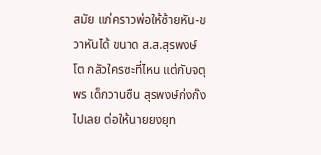สมัย แก่คราวพ่อให้ซ้ายหัน-ขวาหันได้ ขนาด ส.ส.สุรพงษ์ โต กลัวใครซะที่ไหน แต่กับจตุพร เด็กวานซืน สุรพงษ์ก่งก๊งไปเลย ต่อให้นายยงยุท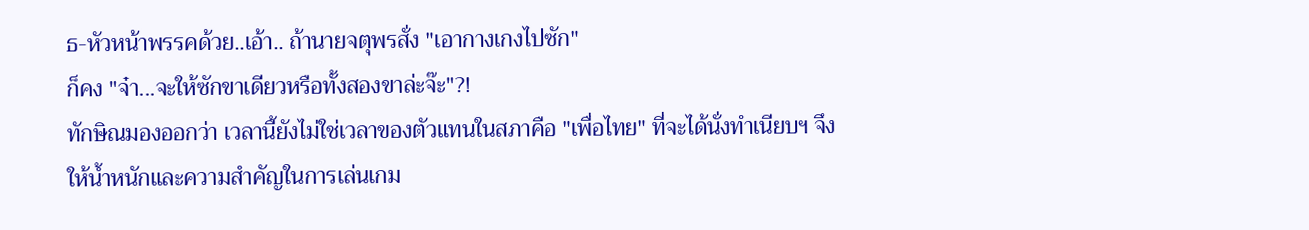ธ-หัวหน้าพรรคด้วย..เอ้า.. ถ้านายจตุพรสั่ง "เอากางเกงไปซัก"
ก็คง "จ๋า...จะให้ซักขาเดียวหรือทั้งสองขาล่ะจ๊ะ"?!
ทักษิณมองออกว่า เวลานี้ยังไม่ใช่เวลาของตัวแทนในสภาคือ "เพื่อไทย" ที่จะได้นั่งทำเนียบฯ จึงให้น้ำหนักและความสำคัญในการเล่นเกม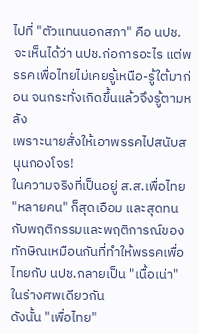ไปที่ "ตัวแทนนอกสภา" คือ นปช.จะเห็นได้ว่า นปช.ก่อการอะไร แต่พรรคเพื่อไทยไม่เคยรู้เหนือ-รู้ใต้มาก่อน จนกระทั่งเกิดขึ้นแล้วจึงรู้ตามหลัง
เพราะนายสั่งให้เอาพรรคไปสนับสนุนกองโจร!
ในความจริงที่เป็นอยู่ ส.ส.เพื่อไทย "หลายคน" ก็สุดเอือม และสุดทนกับพฤติกรรมและพฤติการณ์ของทักษิณเหมือนกันที่ทำให้พรรคเพื่อไทยกับ นปช.กลายเป็น "เนื้อเน่า" ในร่างศพเดียวกัน
ดังนั้น "เพื่อไทย"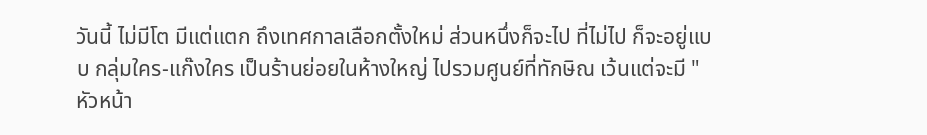วันนี้ ไม่มีโต มีแต่แตก ถึงเทศกาลเลือกตั้งใหม่ ส่วนหนึ่งก็จะไป ที่ไม่ไป ก็จะอยู่แบบ กลุ่มใคร-แก๊งใคร เป็นร้านย่อยในห้างใหญ่ ไปรวมศูนย์ที่ทักษิณ เว้นแต่จะมี "หัวหน้า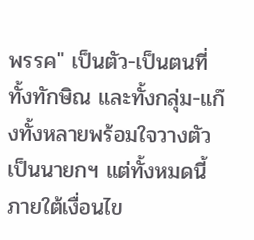พรรค" เป็นตัว-เป็นตนที่ทั้งทักษิณ และทั้งกลุ่ม-แก๊งทั้งหลายพร้อมใจวางตัวเป็นนายกฯ แต่ทั้งหมดนี้ภายใต้เงื่อนไข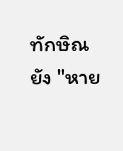ทักษิณยัง "หาย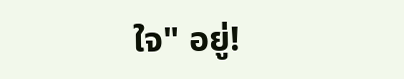ใจ" อยู่!